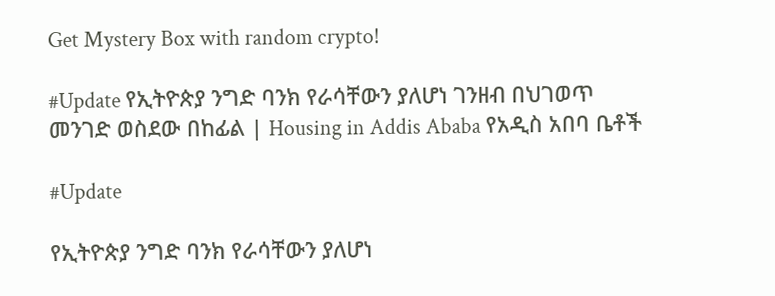Get Mystery Box with random crypto!

#Update የኢትዮጵያ ንግድ ባንክ የራሳቸውን ያለሆነ ገንዘብ በህገወጥ መንገድ ወስደው በከፊል | Housing in Addis Ababa የአዲስ አበባ ቤቶች

#Update

የኢትዮጵያ ንግድ ባንክ የራሳቸውን ያለሆነ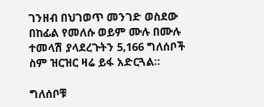ገንዘብ በህገወጥ መንገድ ወስደው በከፊል የመለሱ ወይም ሙሉ በሙሉ ተመላሽ ያላደረጉትን 5,166 ግለሰቦች ስም ዝርዝር ዛሬ ይፋ አድርጓል።

ግለሰቦቹ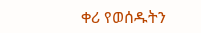ቀሪ የወሰዱትን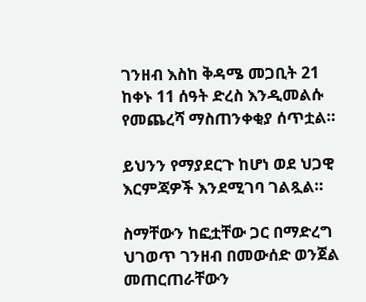ገንዘብ እስከ ቅዳሜ መጋቢት 21 ከቀኑ 11 ሰዓት ድረስ እንዲመልሱ የመጨረሻ ማስጠንቀቂያ ሰጥቷል።

ይህንን የማያደርጉ ከሆነ ወደ ህጋዊ እርምጃዎች እንደሚገባ ገልጿል።

ስማቸውን ከፎቷቸው ጋር በማድረግ ህገወጥ ገንዘብ በመውሰድ ወንጀል መጠርጠራቸውን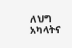ለህግ አካላትና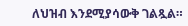ለህዝብ እንደሚያሳውቅ ገልጿል።